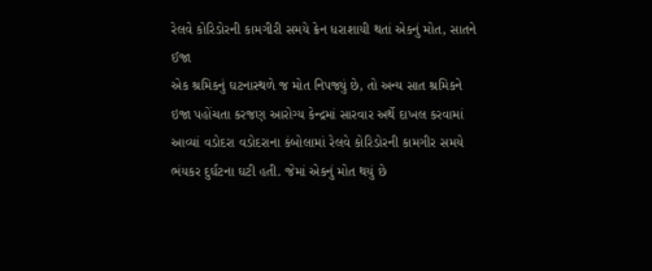રેલવે કોરિડોરની કામગીરી સમયે ક્રેન ધરાશાયી થતાં એકનું મોત, સાતને ઈજા
એક શ્રમિકનું ઘટનાસ્થળે જ મોત નિપજ્યું છે, તો અન્ય સાત શ્રમિકને ઇજા પહોંચતા કરજણ આરોગ્ય કેન્દ્રમાં સારવાર અર્થે દાખલ કરવામાં આવ્યાં વડોદરા વડોદરાના કંબોલામાં રેલવે કોરિડોરની કામગીર સમયે ભંયકર દુર્ઘટના ઘટી હતી. જેમાં એકનું મોત થયું છે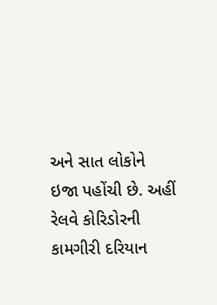અને સાત લોકોને ઇજા પહોંચી છે. અહીં રેલવે કોરિડોરની કામગીરી દરિયાન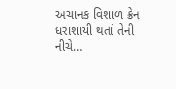અચાનક વિશાળ ક્રેન ધરાશાયી થતાં તેની નીચે…